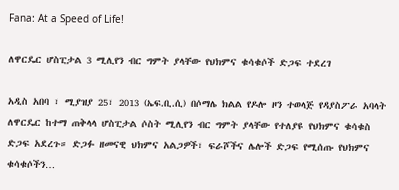Fana: At a Speed of Life!

ለዋርዴር ሆስፒታል 3 ሚሊየን ብር ግምት ያላቸው የህክምና ቁሳቁሶች ድጋፍ ተደረገ

አዲስ አበባ ፣ ሚያዝያ 25፣ 2013 (ኤፍ.ቢ.ሲ) በሶማሌ ክልል የዶሎ ዞን ተወላጅ የዳያስፖራ አባላት ለዋርዴር ከተማ ጠቅላላ ሆስፒታል ሶስት ሚሊየን ብር ግምት ያላቸው የተለያዩ የህክምና ቁሳቁስ ድጋፍ አደረጉ። ድጋፉ ዘመናዊ ህክምና አልጋዎች፣ ፍራሾችና ሌሎች ድጋፍ የሚሰጡ የህክምና ቁሳቁሶችን…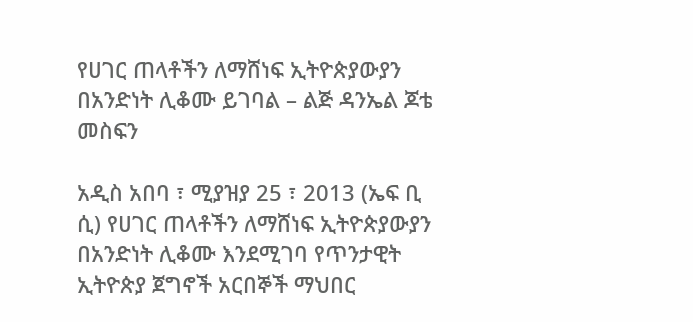የሀገር ጠላቶችን ለማሸነፍ ኢትዮጵያውያን በአንድነት ሊቆሙ ይገባል – ልጅ ዳንኤል ጆቴ መስፍን

አዲስ አበባ ፣ ሚያዝያ 25 ፣ 2013 (ኤፍ ቢ ሲ) የሀገር ጠላቶችን ለማሸነፍ ኢትዮጵያውያን በአንድነት ሊቆሙ እንደሚገባ የጥንታዊት ኢትዮጵያ ጀግኖች አርበኞች ማህበር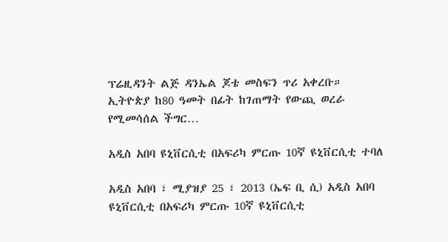ፕሬዚዳንት ልጅ ዳንኤል ጆቴ መስፍን ጥሪ አቀረቡ። ኢትዮጵያ ከ80 ዓመት በፊት ከገጠማት የውጪ ወረራ የሚመሳሰል ችግር…

አዲስ አበባ ዩኒቨርሲቲ በአፍሪካ ምርጡ 10ኛ ዩኒቨርሲቲ ተባለ

አዲስ አበባ ፣ ሚያዝያ 25 ፣ 2013 (ኤፍ ቢ ሲ) አዲስ አበባ ዩኒቨርሲቲ በአፍሪካ ምርጡ 10ኛ ዩኒቨርሲቲ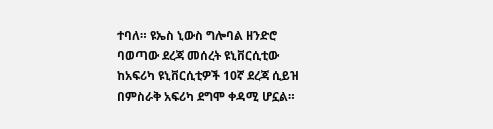ተባለ። ዩኤስ ኒውስ ግሎባል ዘንድሮ ባወጣው ደረጃ መሰረት ዩኒቨርሲቲው ከአፍሪካ ዩኒቨርሲቲዎች 10ኛ ደረጃ ሲይዝ በምስራቅ አፍሪካ ደግሞ ቀዳሚ ሆኗል።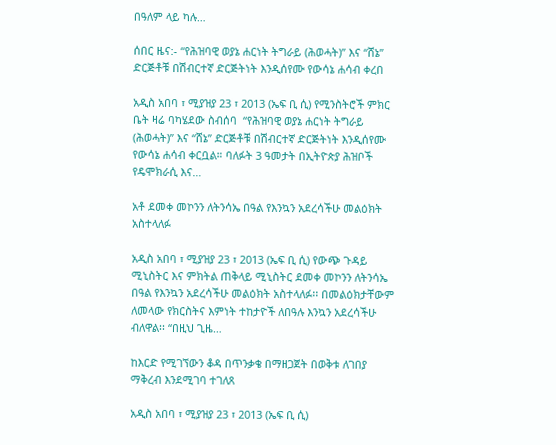በዓለም ላይ ካሉ…

ሰበር ዜና:- “የሕዝባዊ ወያኔ ሐርነት ትግራይ (ሕወሓት)” እና “ሸኔ” ድርጅቶቹ በሽብርተኛ ድርጅትነት እንዲሰየሙ የውሳኔ ሐሳብ ቀረበ

አዲስ አበባ ፣ ሚያዝያ 23 ፣ 2013 (ኤፍ ቢ ሲ) የሚንስትሮች ምክር ቤት ዛሬ ባካሄደው ስብሰባ  “የሕዝባዊ ወያኔ ሐርነት ትግራይ (ሕወሓት)” እና “ሸኔ” ድርጅቶቹ በሽብርተኛ ድርጅትነት እንዲሰየሙ የውሳኔ ሐሳብ ቀርቧል። ባለፉት 3 ዓመታት በኢትዮጵያ ሕዝቦች የዴሞክራሲ እና…

አቶ ደመቀ መኮንን ለትንሳኤ በዓል የእንኳን አደረሳችሁ መልዕክት አስተላለፉ

አዲስ አበባ ፣ ሚያዝያ 23 ፣ 2013 (ኤፍ ቢ ሲ) የውጭ ጉዳይ ሚኒስትር እና ምክትል ጠቅላይ ሚኒስትር ደመቀ መኮንን ለትንሳኤ በዓል የእንኳን አደረሳችሁ መልዕክት አስተላለፉ፡፡ በመልዕክታቸውም ለመላው የክርስትና እምነት ተከታዮች ለበዓሉ እንኳን አደረሳችሁ ብለዋል፡፡ “በዚህ ጊዜ…

ከእርድ የሚገኘውን ቆዳ በጥንቃቄ በማዘጋጀት በወቅቱ ለገበያ ማቅረብ እንደሚገባ ተገለጸ

አዲስ አበባ ፣ ሚያዝያ 23 ፣ 2013 (ኤፍ ቢ ሲ)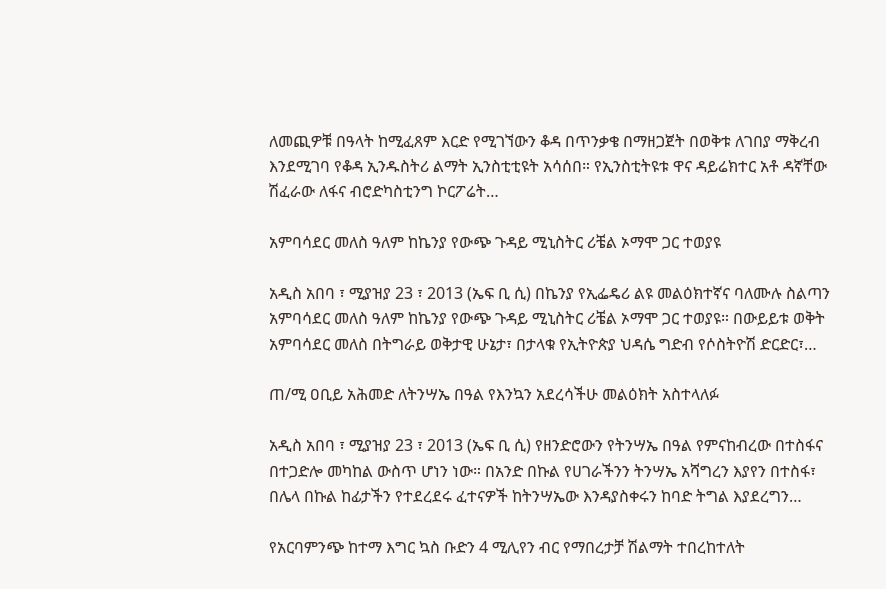ለመጪዎቹ በዓላት ከሚፈጸም እርድ የሚገኘውን ቆዳ በጥንቃቄ በማዘጋጀት በወቅቱ ለገበያ ማቅረብ እንደሚገባ የቆዳ ኢንዱስትሪ ልማት ኢንስቲቲዩት አሳሰበ። የኢንስቲትዩቱ ዋና ዳይሬክተር አቶ ዳኛቸው ሽፈራው ለፋና ብሮድካስቲንግ ኮርፖሬት…

አምባሳደር መለስ ዓለም ከኬንያ የውጭ ጉዳይ ሚኒስትር ሪቼል ኦማሞ ጋር ተወያዩ

አዲስ አበባ ፣ ሚያዝያ 23 ፣ 2013 (ኤፍ ቢ ሲ) በኬንያ የኢፌዴሪ ልዩ መልዕክተኛና ባለሙሉ ስልጣን አምባሳደር መለስ ዓለም ከኬንያ የውጭ ጉዳይ ሚኒስትር ሪቼል ኦማሞ ጋር ተወያዩ። በውይይቱ ወቅት አምባሳደር መለስ በትግራይ ወቅታዊ ሁኔታ፣ በታላቁ የኢትዮጵያ ህዳሴ ግድብ የሶስትዮሽ ድርድር፣…

ጠ/ሚ ዐቢይ አሕመድ ለትንሣኤ በዓል የእንኳን አደረሳችሁ መልዕክት አስተላለፉ

አዲስ አበባ ፣ ሚያዝያ 23 ፣ 2013 (ኤፍ ቢ ሲ) የዘንድሮውን የትንሣኤ በዓል የምናከብረው በተስፋና በተጋድሎ መካከል ውስጥ ሆነን ነው። በአንድ በኩል የሀገራችንን ትንሣኤ አሻግረን እያየን በተስፋ፣ በሌላ በኩል ከፊታችን የተደረደሩ ፈተናዎች ከትንሣኤው እንዳያስቀሩን ከባድ ትግል እያደረግን…

የአርባምንጭ ከተማ እግር ኳስ ቡድን 4 ሚሊየን ብር የማበረታቻ ሽልማት ተበረከተለት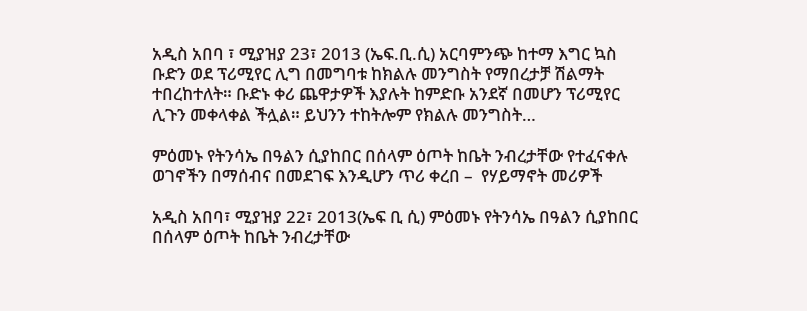አዲስ አበባ ፣ ሚያዝያ 23፣ 2013 (ኤፍ.ቢ.ሲ) አርባምንጭ ከተማ እግር ኳስ ቡድን ወደ ፕሪሚየር ሊግ በመግባቱ ከክልሉ መንግስት የማበረታቻ ሽልማት ተበረከተለት። ቡድኑ ቀሪ ጨዋታዎች እያሉት ከምድቡ አንደኛ በመሆን ፕሪሚየር ሊጉን መቀላቀል ችሏል። ይህንን ተከትሎም የክልሉ መንግስት…

ምዕመኑ የትንሳኤ በዓልን ሲያከበር በሰላም ዕጦት ከቤት ንብረታቸው የተፈናቀሉ ወገኖችን በማሰብና በመደገፍ እንዲሆን ጥሪ ቀረበ –  የሃይማኖት መሪዎች

አዲስ አበባ፣ ሚያዝያ 22፣ 2013(ኤፍ ቢ ሲ) ምዕመኑ የትንሳኤ በዓልን ሲያከበር በሰላም ዕጦት ከቤት ንብረታቸው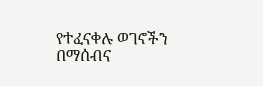የተፈናቀሉ ወገኖችን በማሰብና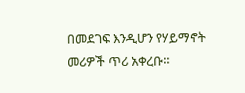በመደገፍ እንዲሆን የሃይማኖት መሪዎች ጥሪ አቀረቡ።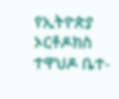የኢትዮጵያ ኦርቶዶክስ ተዋህዶ ቤተ-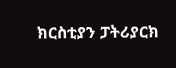ክርስቲያን ፓትሪያርክ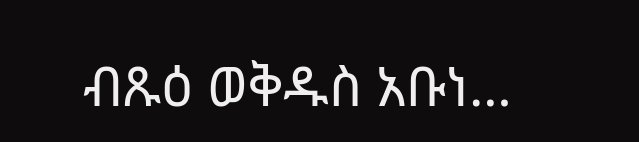ብጹዕ ወቅዱስ አቡነ…